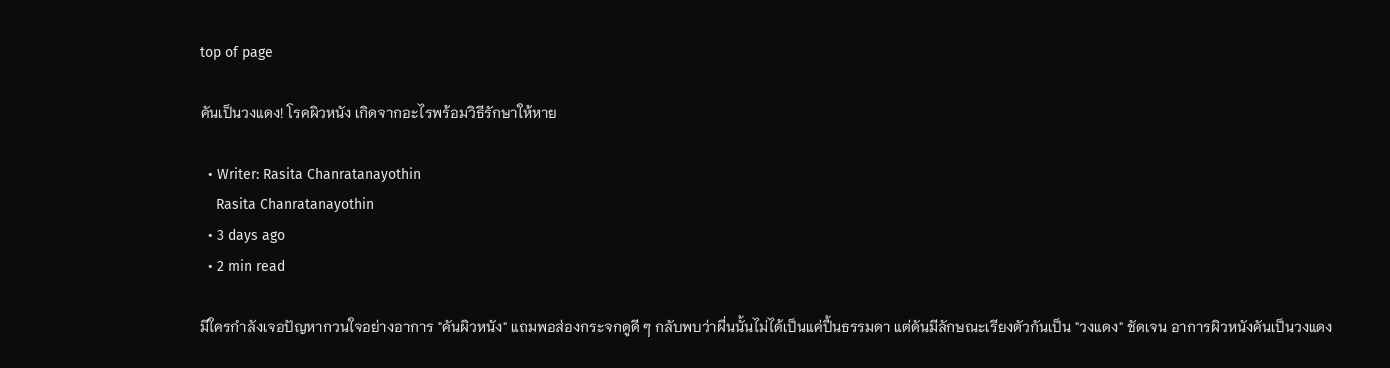top of page

คันเป็นวงแดง! โรคผิวหนัง เกิดจากอะไรพร้อมวิธีรักษาให้หาย

  • Writer: Rasita Chanratanayothin
    Rasita Chanratanayothin
  • 3 days ago
  • 2 min read

มีใครกำลังเจอปัญหากวนใจอย่างอาการ "คันผิวหนัง" แถมพอส่องกระจกดูดี ๆ กลับพบว่าผื่นนั้นไม่ได้เป็นแค่ปื้นธรรมดา แต่ดันมีลักษณะเรียงตัวกันเป็น "วงแดง" ชัดเจน อาการผิวหนังคันเป็นวงแดง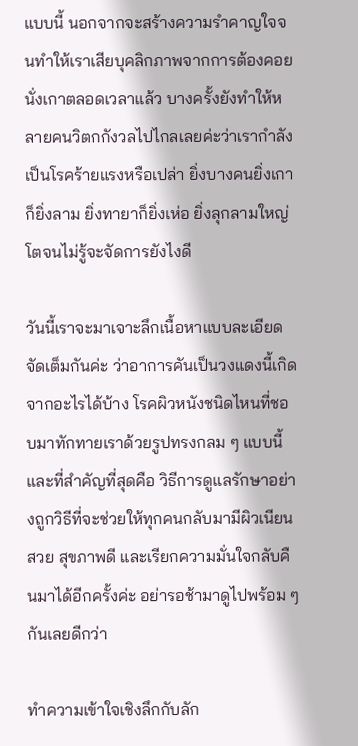แบบนี้ นอกจากจะสร้างความรำคาญใจจนทำให้เราเสียบุคลิกภาพจากการต้องคอยนั่งเกาตลอดเวลาแล้ว บางครั้งยังทำให้หลายคนวิตกกังวลไปไกลเลยค่ะว่าเรากำลังเป็นโรคร้ายแรงหรือเปล่า ยิ่งบางคนยิ่งเกาก็ยิ่งลาม ยิ่งทายาก็ยิ่งเห่อ ยิ่งลุกลามใหญ่โตจนไม่รู้จะจัดการยังไงดี

วันนี้เราจะมาเจาะลึกเนื้อหาแบบละเอียดจัดเต็มกันค่ะ ว่าอาการคันเป็นวงแดงนี้เกิดจากอะไรได้บ้าง โรคผิวหนังชนิดไหนที่ชอบมาทักทายเราด้วยรูปทรงกลม ๆ แบบนี้ และที่สำคัญที่สุดคือ วิธีการดูแลรักษาอย่างถูกวิธีที่จะช่วยให้ทุกคนกลับมามีผิวเนียนสวย สุขภาพดี และเรียกความมั่นใจกลับคืนมาได้อีกครั้งค่ะ อย่ารอช้ามาดูไปพร้อม ๆ กันเลยดีกว่า

ทำความเข้าใจเชิงลึกกับลัก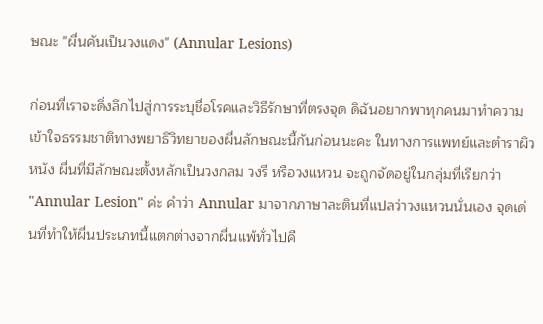ษณะ "ผื่นคันเป็นวงแดง" (Annular Lesions)

ก่อนที่เราจะดิ่งลึกไปสู่การระบุชื่อโรคและวิธีรักษาที่ตรงจุด ดิฉันอยากพาทุกคนมาทำความเข้าใจธรรมชาติทางพยาธิวิทยาของผื่นลักษณะนี้กันก่อนนะคะ ในทางการแพทย์และตำราผิวหนัง ผื่นที่มีลักษณะตั้งหลักเป็นวงกลม วงรี หรือวงแหวน จะถูกจัดอยู่ในกลุ่มที่เรียกว่า "Annular Lesion" ค่ะ คำว่า Annular มาจากภาษาละตินที่แปลว่าวงแหวนนั่นเอง จุดเด่นที่ทำให้ผื่นประเภทนี้แตกต่างจากผื่นแพ้ทั่วไปคื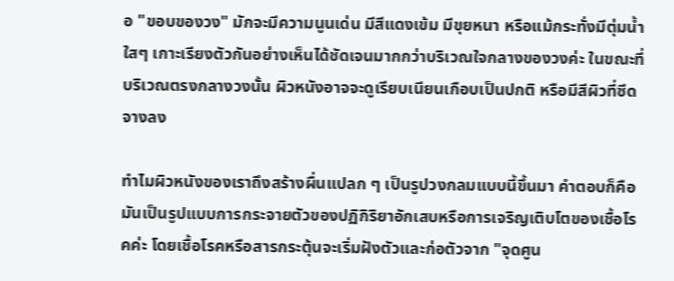อ "ขอบของวง" มักจะมีความนูนเด่น มีสีแดงเข้ม มีขุยหนา หรือแม้กระทั่งมีตุ่มน้ำใสๆ เกาะเรียงตัวกันอย่างเห็นได้ชัดเจนมากกว่าบริเวณใจกลางของวงค่ะ ในขณะที่บริเวณตรงกลางวงนั้น ผิวหนังอาจจะดูเรียบเนียนเกือบเป็นปกติ หรือมีสีผิวที่ซีดจางลง

ทำไมผิวหนังของเราถึงสร้างผื่นแปลก ๆ เป็นรูปวงกลมแบบนี้ขึ้นมา คำตอบก็คือ มันเป็นรูปแบบการกระจายตัวของปฏิกิริยาอักเสบหรือการเจริญเติบโตของเชื้อโรคค่ะ โดยเชื้อโรคหรือสารกระตุ้นจะเริ่มฝังตัวและก่อตัวจาก "จุดศูน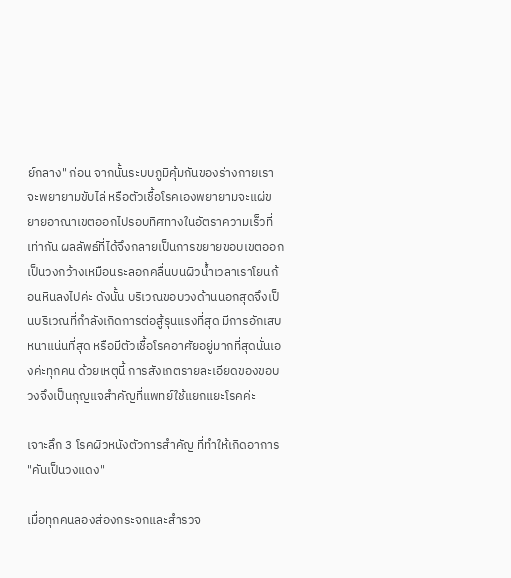ย์กลาง" ก่อน จากนั้นระบบภูมิคุ้มกันของร่างกายเราจะพยายามขับไล่ หรือตัวเชื้อโรคเองพยายามจะแผ่ขยายอาณาเขตออกไปรอบทิศทางในอัตราความเร็วที่เท่ากัน ผลลัพธ์ที่ได้จึงกลายเป็นการขยายขอบเขตออกเป็นวงกว้างเหมือนระลอกคลื่นบนผิวน้ำเวลาเราโยนก้อนหินลงไปค่ะ ดังนั้น บริเวณขอบวงด้านนอกสุดจึงเป็นบริเวณที่กำลังเกิดการต่อสู้รุนแรงที่สุด มีการอักเสบหนาแน่นที่สุด หรือมีตัวเชื้อโรคอาศัยอยู่มากที่สุดนั่นเองค่ะทุกคน ด้วยเหตุนี้ การสังเกตรายละเอียดของขอบวงจึงเป็นกุญแจสำคัญที่แพทย์ใช้แยกแยะโรคค่ะ

เจาะลึก 3 โรคผิวหนังตัวการสำคัญ ที่ทำให้เกิดอาการ "คันเป็นวงแดง"

เมื่อทุกคนลองส่องกระจกและสำรวจ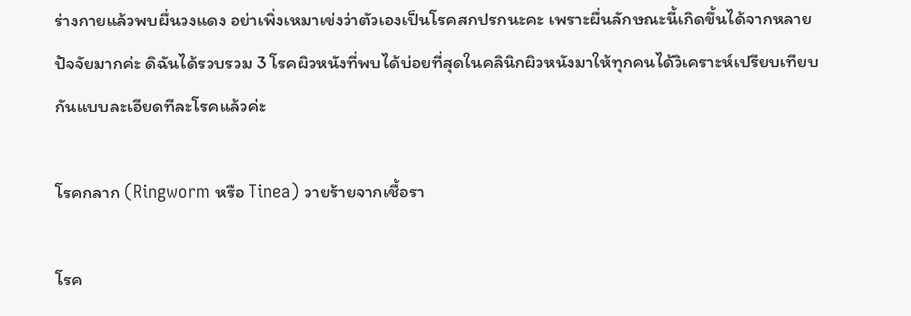ร่างกายแล้วพบผื่นวงแดง อย่าเพิ่งเหมาเข่งว่าตัวเองเป็นโรคสกปรกนะคะ เพราะผื่นลักษณะนี้เกิดขึ้นได้จากหลายปัจจัยมากค่ะ ดิฉันได้รวบรวม 3 โรคผิวหนังที่พบได้บ่อยที่สุดในคลินิกผิวหนังมาให้ทุกคนได้วิเคราะห์เปรียบเทียบกันแบบละเอียดทีละโรคแล้วค่ะ

โรคกลาก (Ringworm หรือ Tinea) วายร้ายจากเชื้อรา

โรค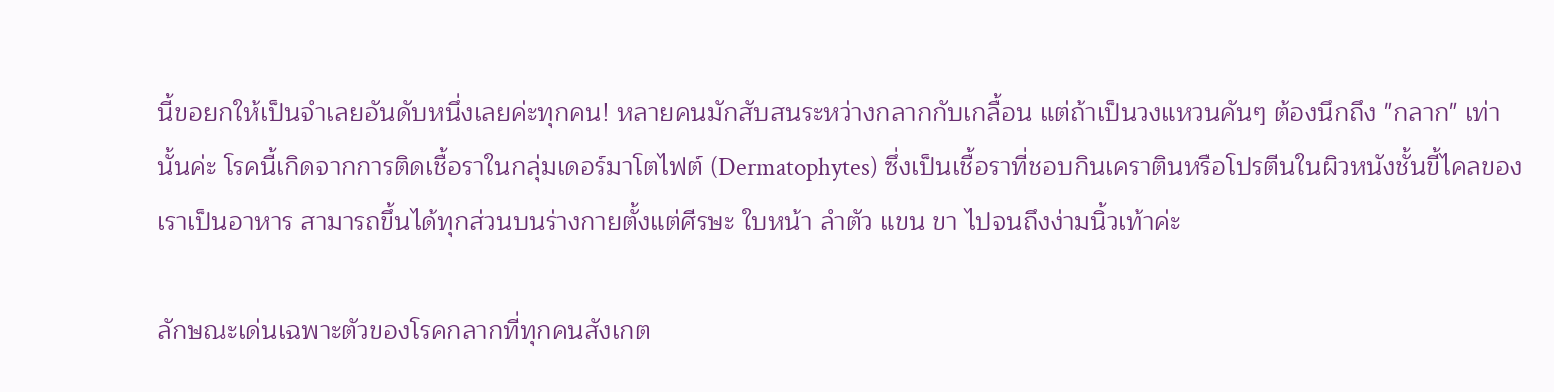นี้ขอยกให้เป็นจำเลยอันดับหนึ่งเลยค่ะทุกคน! หลายคนมักสับสนระหว่างกลากกับเกลื้อน แต่ถ้าเป็นวงแหวนคันๆ ต้องนึกถึง "กลาก" เท่านั้นค่ะ โรคนี้เกิดจากการติดเชื้อราในกลุ่มเดอร์มาโตไฟต์ (Dermatophytes) ซึ่งเป็นเชื้อราที่ชอบกินเคราตินหรือโปรตีนในผิวหนังชั้นขี้ไคลของเราเป็นอาหาร สามารถขึ้นได้ทุกส่วนบนร่างกายตั้งแต่ศีรษะ ใบหน้า ลำตัว แขน ขา ไปจนถึงง่ามนิ้วเท้าค่ะ

ลักษณะเด่นเฉพาะตัวของโรคกลากที่ทุกคนสังเกต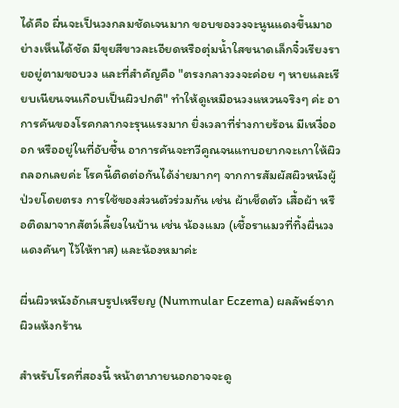ได้คือ ผื่นจะเป็นวงกลมชัดเจนมาก ขอบของวงจะนูนแดงขึ้นมาอย่างเห็นได้ชัด มีขุยสีขาวละเอียดหรือตุ่มน้ำใสขนาดเล็กจิ๋วเรียงรายอยู่ตามขอบวง และที่สำคัญคือ "ตรงกลางวงจะค่อย ๆ หายและเรียบเนียนจนเกือบเป็นผิวปกติ" ทำให้ดูเหมือนวงแหวนจริงๆ ค่ะ อาการคันของโรคกลากจะรุนแรงมาก ยิ่งเวลาที่ร่างกายร้อน มีเหงื่อออก หรืออยู่ในที่อับชื้น อาการคันจะทวีคูณจนแทบอยากจะเกาให้ผิวถลอกเลยค่ะ โรคนี้ติดต่อกันได้ง่ายมากๆ จากการสัมผัสผิวหนังผู้ป่วยโดยตรง การใช้ของส่วนตัวร่วมกัน เช่น ผ้าเช็ดตัว เสื้อผ้า หรือติดมาจากสัตว์เลี้ยงในบ้าน เช่น น้องแมว (เชื้อราแมวที่ทิ้งผื่นวงแดงคันๆ ไว้ให้ทาส) และน้องหมาค่ะ

ผื่นผิวหนังอักเสบรูปเหรียญ (Nummular Eczema) ผลลัพธ์จากผิวแห้งกร้าน

สำหรับโรคที่สองนี้ หน้าตาภายนอกอาจจะดู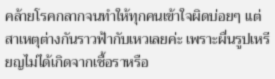คล้ายโรคกลากจนทำให้ทุกคนเข้าใจผิดบ่อยๆ แต่สาเหตุต่างกันราวฟ้ากับเหวเลยค่ะ เพราะผื่นรูปเหรียญไม่ได้เกิดจากเชื้อราหรือ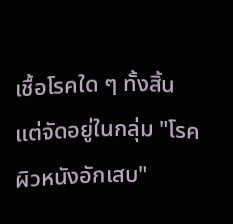เชื้อโรคใด ๆ ทั้งสิ้น แต่จัดอยู่ในกลุ่ม "โรคผิวหนังอักเสบ"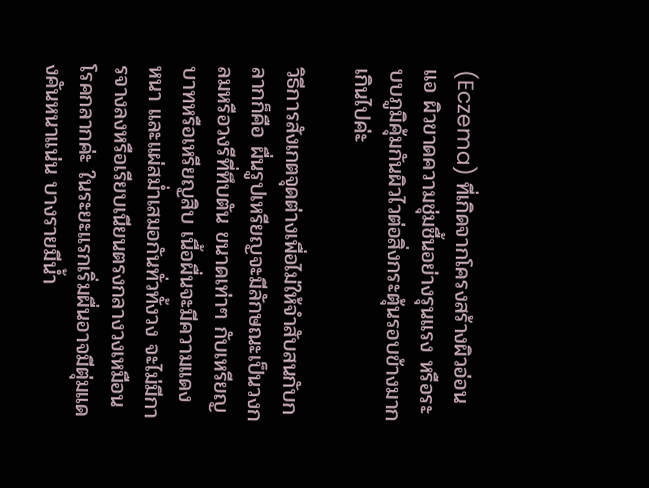(Eczema) ที่เกิดจากโครงสร้างผิวอ่อนแอ ผิวขาดความชุ่มชื้นอย่างรุนแรง หรือระบบภูมิคุ้มกันผิวไวต่อสิ่งกระตุ้นรอบข้างมากเกินไปค่ะ

วิธีการสังเกตจุดต่างเพื่อไม่ให้จำสับสนกับกลากก็คือ ผื่นรูปเหรียญจะมีลักษณะเป็นวงกลมหรือวงรีที่ทึบตัน ขนาดเท่าๆ กับเหรียญบาทหรือเหรียญสิบ เนื้อผื่นจะมีความแดง หนา และแผ่สม่ำเสมอกันทั่วทั้งวง จะไม่มีการจางลงหรือเรียบเนียนตรงกลางวงเหมือนโรคกลากค่ะ ในระยะแรกเริ่มผื่นอาจมีตุ่มแดงคันหนาแน่น บางรายมีน้ำ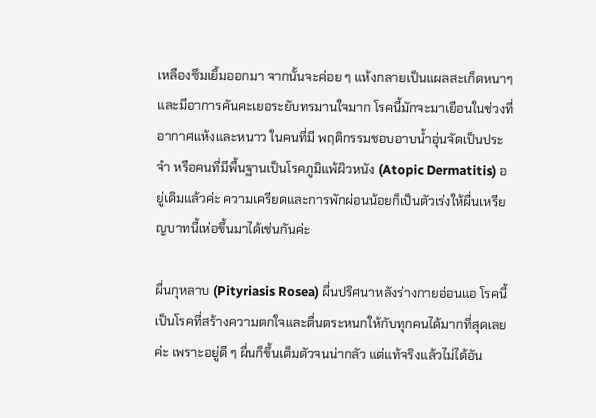เหลืองซึมเยิ้มออกมา จากนั้นจะค่อย ๆ แห้งกลายเป็นแผลสะเก็ดหนาๆ และมีอาการคันคะเยอระยับทรมานใจมาก โรคนี้มักจะมาเยือนในช่วงที่อากาศแห้งและหนาว ในคนที่มี พฤติกรรมชอบอาบน้ำอุ่นจัดเป็นประจำ หรือคนที่มีพื้นฐานเป็นโรคภูมิแพ้ผิวหนัง (Atopic Dermatitis) อยู่เดิมแล้วค่ะ ความเครียดและการพักผ่อนน้อยก็เป็นตัวเร่งให้ผื่นเหรียญบาทนี้เห่อขึ้นมาได้เช่นกันค่ะ

ผื่นกุหลาบ (Pityriasis Rosea) ผื่นปริศนาหลังร่างกายอ่อนแอ โรคนี้เป็นโรคที่สร้างความตกใจและตื่นตระหนกให้กับทุกคนได้มากที่สุดเลยค่ะ เพราะอยู่ดี ๆ ผื่นก็ขึ้นเต็มตัวจนน่ากลัว แต่แท้จริงแล้วไม่ได้อัน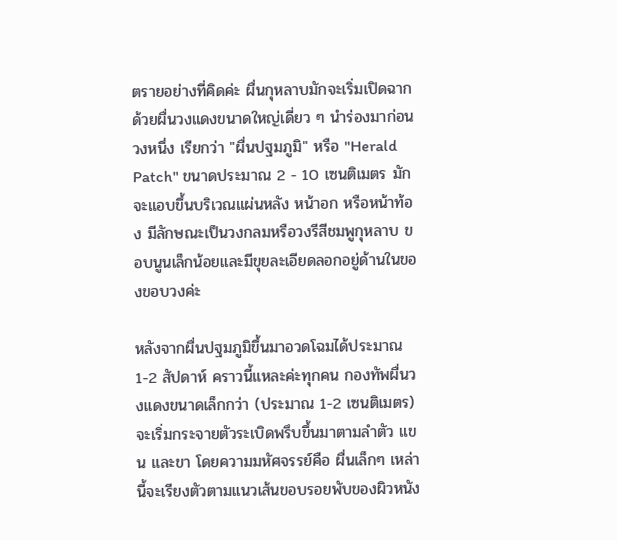ตรายอย่างที่คิดค่ะ ผื่นกุหลาบมักจะเริ่มเปิดฉากด้วยผื่นวงแดงขนาดใหญ่เดี่ยว ๆ นำร่องมาก่อนวงหนึ่ง เรียกว่า "ผื่นปฐมภูมิ" หรือ "Herald Patch" ขนาดประมาณ 2 - 10 เซนติเมตร มักจะแอบขึ้นบริเวณแผ่นหลัง หน้าอก หรือหน้าท้อง มีลักษณะเป็นวงกลมหรือวงรีสีชมพูกุหลาบ ขอบนูนเล็กน้อยและมีขุยละเอียดลอกอยู่ด้านในของขอบวงค่ะ

หลังจากผื่นปฐมภูมิขึ้นมาอวดโฉมได้ประมาณ 1-2 สัปดาห์ คราวนี้แหละค่ะทุกคน กองทัพผื่นวงแดงขนาดเล็กกว่า (ประมาณ 1-2 เซนติเมตร) จะเริ่มกระจายตัวระเบิดพรึบขึ้นมาตามลำตัว แขน และขา โดยความมหัศจรรย์คือ ผื่นเล็กๆ เหล่านี้จะเรียงตัวตามแนวเส้นขอบรอยพับของผิวหนัง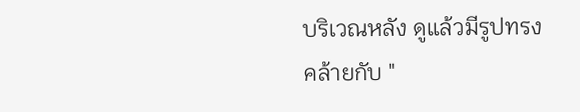บริเวณหลัง ดูแล้วมีรูปทรงคล้ายกับ "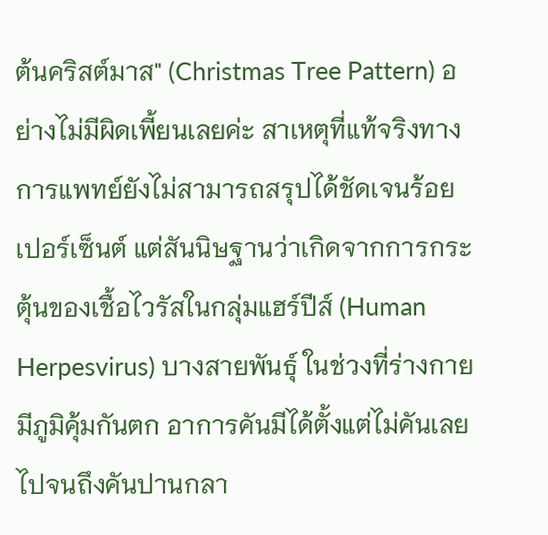ต้นคริสต์มาส" (Christmas Tree Pattern) อย่างไม่มีผิดเพี้ยนเลยค่ะ สาเหตุที่แท้จริงทางการแพทย์ยังไม่สามารถสรุปได้ชัดเจนร้อยเปอร์เซ็นต์ แต่สันนิษฐานว่าเกิดจากการกระตุ้นของเชื้อไวรัสในกลุ่มแฮร์ปีส์ (Human Herpesvirus) บางสายพันธุ์ ในช่วงที่ร่างกายมีภูมิคุ้มกันตก อาการคันมีได้ตั้งแต่ไม่คันเลย ไปจนถึงคันปานกลา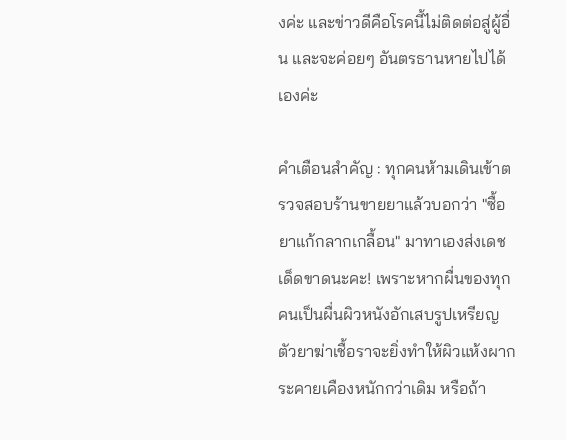งค่ะ และข่าวดีคือโรคนี้ไม่ติดต่อสู่ผู้อื่น และจะค่อยๆ อันตรธานหายไปได้เองค่ะ

คำเตือนสำคัญ : ทุกคนห้ามเดินเข้าตรวจสอบร้านขายยาแล้วบอกว่า "ซื้อยาแก้กลากเกลื้อน" มาทาเองส่งเดชเด็ดขาดนะคะ! เพราะหากผื่นของทุกคนเป็นผื่นผิวหนังอักเสบรูปเหรียญ ตัวยาฆ่าเชื้อราจะยิ่งทำให้ผิวแห้งผากระคายเคืองหนักกว่าเดิม หรือถ้า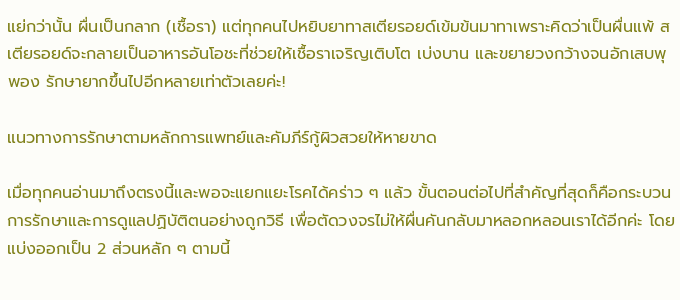แย่กว่านั้น ผื่นเป็นกลาก (เชื้อรา) แต่ทุกคนไปหยิบยาทาสเตียรอยด์เข้มข้นมาทาเพราะคิดว่าเป็นผื่นแพ้ สเตียรอยด์จะกลายเป็นอาหารอันโอชะที่ช่วยให้เชื้อราเจริญเติบโต เบ่งบาน และขยายวงกว้างจนอักเสบพุพอง รักษายากขึ้นไปอีกหลายเท่าตัวเลยค่ะ!

แนวทางการรักษาตามหลักการแพทย์และคัมภีร์กู้ผิวสวยให้หายขาด

เมื่อทุกคนอ่านมาถึงตรงนี้และพอจะแยกแยะโรคได้คร่าว ๆ แล้ว ขั้นตอนต่อไปที่สำคัญที่สุดก็คือกระบวนการรักษาและการดูแลปฏิบัติตนอย่างถูกวิธี เพื่อตัดวงจรไม่ให้ผื่นคันกลับมาหลอกหลอนเราได้อีกค่ะ โดยแบ่งออกเป็น 2 ส่วนหลัก ๆ ตามนี้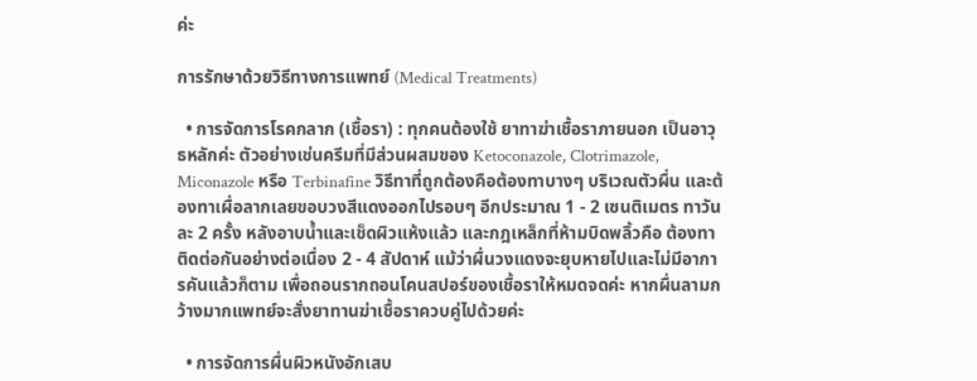ค่ะ

การรักษาด้วยวิธีทางการแพทย์ (Medical Treatments)

  • การจัดการโรคกลาก (เชื้อรา) : ทุกคนต้องใช้ ยาทาฆ่าเชื้อราภายนอก เป็นอาวุธหลักค่ะ ตัวอย่างเช่นครีมที่มีส่วนผสมของ Ketoconazole, Clotrimazole, Miconazole หรือ Terbinafine วิธีทาที่ถูกต้องคือต้องทาบางๆ บริเวณตัวผื่น และต้องทาเผื่อลากเลยขอบวงสีแดงออกไปรอบๆ อีกประมาณ 1 - 2 เซนติเมตร ทาวันละ 2 ครั้ง หลังอาบน้ำและเช็ดผิวแห้งแล้ว และกฎเหล็กที่ห้ามบิดพลิ้วคือ ต้องทาติดต่อกันอย่างต่อเนื่อง 2 - 4 สัปดาห์ แม้ว่าผื่นวงแดงจะยุบหายไปและไม่มีอาการคันแล้วก็ตาม เพื่อถอนรากถอนโคนสปอร์ของเชื้อราให้หมดจดค่ะ หากผื่นลามกว้างมากแพทย์จะสั่งยาทานฆ่าเชื้อราควบคู่ไปด้วยค่ะ

  • การจัดการผื่นผิวหนังอักเสบ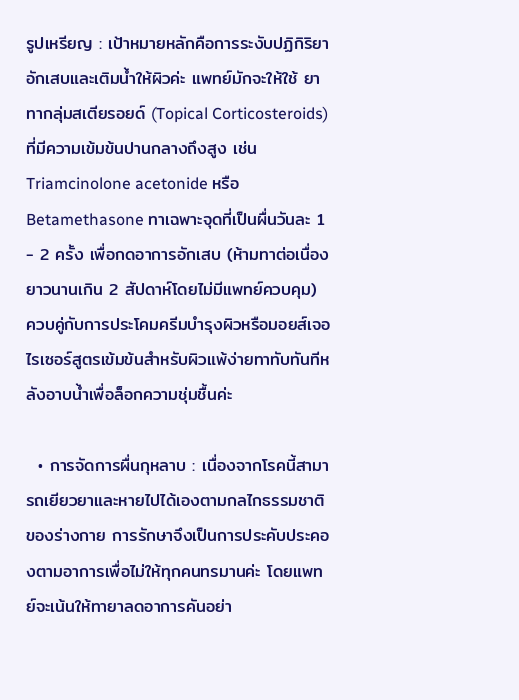รูปเหรียญ : เป้าหมายหลักคือการระงับปฏิกิริยาอักเสบและเติมน้ำให้ผิวค่ะ แพทย์มักจะให้ใช้ ยาทากลุ่มสเตียรอยด์ (Topical Corticosteroids) ที่มีความเข้มข้นปานกลางถึงสูง เช่น Triamcinolone acetonide หรือ Betamethasone ทาเฉพาะจุดที่เป็นผื่นวันละ 1 - 2 ครั้ง เพื่อกดอาการอักเสบ (ห้ามทาต่อเนื่องยาวนานเกิน 2 สัปดาห์โดยไม่มีแพทย์ควบคุม) ควบคู่กับการประโคมครีมบำรุงผิวหรือมอยส์เจอไรเซอร์สูตรเข้มข้นสำหรับผิวแพ้ง่ายทาทับทันทีหลังอาบน้ำเพื่อล็อกความชุ่มชื้นค่ะ

  • การจัดการผื่นกุหลาบ : เนื่องจากโรคนี้สามารถเยียวยาและหายไปได้เองตามกลไกธรรมชาติของร่างกาย การรักษาจึงเป็นการประคับประคองตามอาการเพื่อไม่ให้ทุกคนทรมานค่ะ โดยแพทย์จะเน้นให้ทายาลดอาการคันอย่า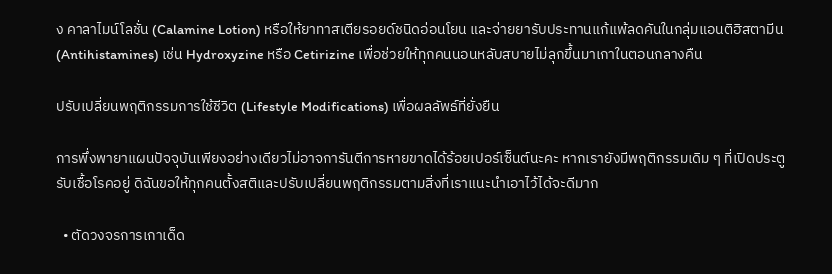ง คาลาไมน์โลชั่น (Calamine Lotion) หรือให้ยาทาสเตียรอยด์ชนิดอ่อนโยน และจ่ายยารับประทานแก้แพ้ลดคันในกลุ่มแอนติฮิสตามีน (Antihistamines) เช่น Hydroxyzine หรือ Cetirizine เพื่อช่วยให้ทุกคนนอนหลับสบายไม่ลุกขึ้นมาเกาในตอนกลางคืน

ปรับเปลี่ยนพฤติกรรมการใช้ชีวิต (Lifestyle Modifications) เพื่อผลลัพธ์ที่ยั่งยืน

การพึ่งพายาแผนปัจจุบันเพียงอย่างเดียวไม่อาจการันตีการหายขาดได้ร้อยเปอร์เซ็นต์นะคะ หากเรายังมีพฤติกรรมเดิม ๆ ที่เปิดประตูรับเชื้อโรคอยู่ ดิฉันขอให้ทุกคนตั้งสติและปรับเปลี่ยนพฤติกรรมตามสิ่งที่เราแนะนำเอาไว้ได้จะดีมาก

  • ตัดวงจรการเกาเด็ด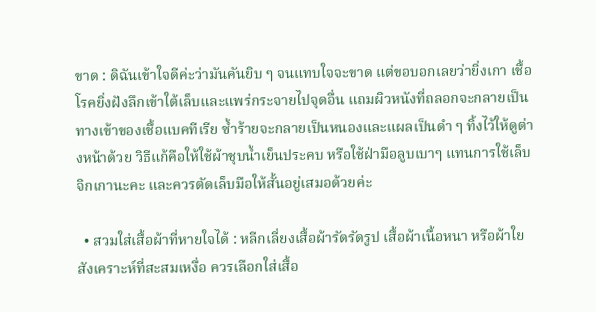ขาด : ดิฉันเข้าใจดีค่ะว่ามันคันยิบ ๆ จนแทบใจจะขาด แต่ขอบอกเลยว่ายิ่งเกา เชื้อโรคยิ่งฝังลึกเข้าใต้เล็บและแพร่กระจายไปจุดอื่น แถมผิวหนังที่ถลอกจะกลายเป็นทางเข้าของเชื้อแบคทีเรีย ซ้ำร้ายจะกลายเป็นหนองและแผลเป็นดำ ๆ ทิ้งไว้ให้ดูต่างหน้าด้วย วิธีแก้คือให้ใช้ผ้าชุบน้ำเย็นประคบ หรือใช้ฝ่ามือลูบเบาๆ แทนการใช้เล็บจิกเกานะคะ และควรตัดเล็บมือให้สั้นอยู่เสมอด้วยค่ะ

  • สวมใส่เสื้อผ้าที่หายใจได้ : หลีกเลี่ยงเสื้อผ้ารัดรัดรูป เสื้อผ้าเนื้อหนา หรือผ้าใยสังเคราะห์ที่สะสมเหงื่อ ควรเลือกใส่เสื้อ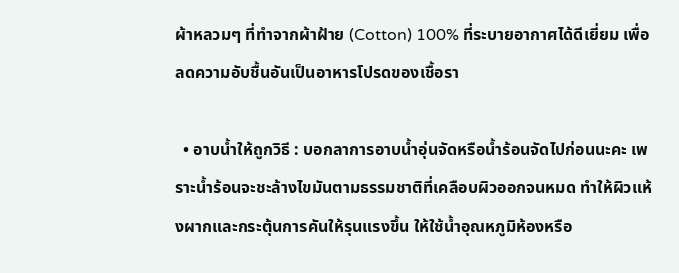ผ้าหลวมๆ ที่ทำจากผ้าฝ้าย (Cotton) 100% ที่ระบายอากาศได้ดีเยี่ยม เพื่อลดความอับชื้นอันเป็นอาหารโปรดของเชื้อรา

  • อาบน้ำให้ถูกวิธี : บอกลาการอาบน้ำอุ่นจัดหรือน้ำร้อนจัดไปก่อนนะคะ เพราะน้ำร้อนจะชะล้างไขมันตามธรรมชาติที่เคลือบผิวออกจนหมด ทำให้ผิวแห้งผากและกระตุ้นการคันให้รุนแรงขึ้น ให้ใช้น้ำอุณหภูมิห้องหรือ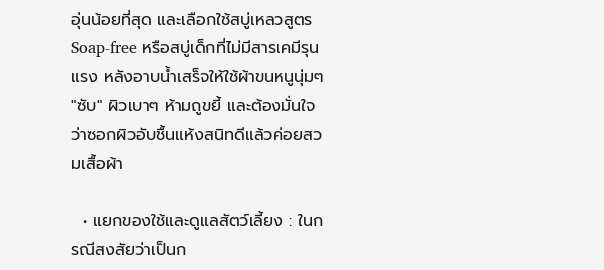อุ่นน้อยที่สุด และเลือกใช้สบู่เหลวสูตร Soap-free หรือสบู่เด็กที่ไม่มีสารเคมีรุนแรง หลังอาบน้ำเสร็จให้ใช้ผ้าขนหนูนุ่มๆ "ซับ" ผิวเบาๆ ห้ามถูขยี้ และต้องมั่นใจว่าซอกผิวอับชื้นแห้งสนิทดีแล้วค่อยสวมเสื้อผ้า

  • แยกของใช้และดูแลสัตว์เลี้ยง : ในกรณีสงสัยว่าเป็นก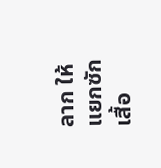ลาก ให้แยกซักเสื้อ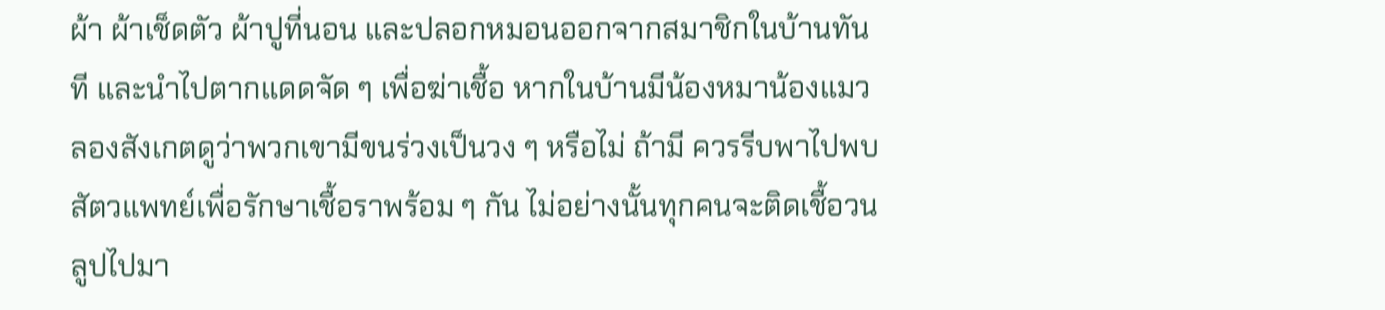ผ้า ผ้าเช็ดตัว ผ้าปูที่นอน และปลอกหมอนออกจากสมาชิกในบ้านทันที และนำไปตากแดดจัด ๆ เพื่อฆ่าเชื้อ หากในบ้านมีน้องหมาน้องแมว ลองสังเกตดูว่าพวกเขามีขนร่วงเป็นวง ๆ หรือไม่ ถ้ามี ควรรีบพาไปพบสัตวแพทย์เพื่อรักษาเชื้อราพร้อม ๆ กัน ไม่อย่างนั้นทุกคนจะติดเชื้อวนลูปไปมา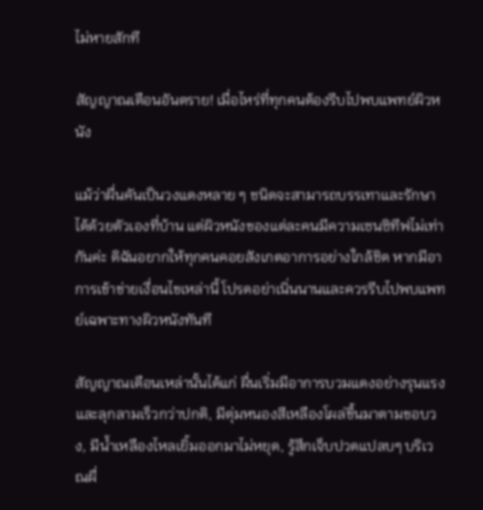ไม่หายสักที

สัญญาณเตือนอันตราย! เมื่อไหร่ที่ทุกคนต้องรีบไปพบแพทย์ผิวหนัง

แม้ว่าผื่นคันเป็นวงแดงหลาย ๆ ชนิดจะสามารถบรรเทาและรักษาได้ด้วยตัวเองที่บ้าน แต่ผิวหนังของแต่ละคนมีความเซนซิทีฟไม่เท่ากันค่ะ ดิฉันอยากให้ทุกคนคอยสังเกตอาการอย่างใกล้ชิด หากมีอาการเข้าข่ายเงื่อนไขเหล่านี้ โปรดอย่าเนิ่นนานและควรรีบไปพบแพทย์เฉพาะทางผิวหนังทันที

สัญญาณเตือนเหล่านั้นได้แก่ ผื่นเริ่มมีอาการบวมแดงอย่างรุนแรงและลุกลามเร็วกว่าปกติ, มีตุ่มหนองสีเหลืองโผล่ขึ้นมาตามขอบวง, มีน้ำเหลืองไหลเยิ้มออกมาไม่หยุด, รู้สึกเจ็บปวดแปลบๆ บริเวณผื่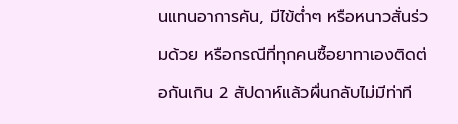นแทนอาการคัน, มีไข้ต่ำๆ หรือหนาวสั่นร่วมด้วย หรือกรณีที่ทุกคนซื้อยาทาเองติดต่อกันเกิน 2 สัปดาห์แล้วผื่นกลับไม่มีท่าที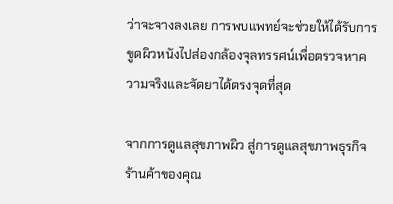ว่าจะจางลงเลย การพบแพทย์จะช่วยให้ได้รับการขูดผิวหนังไปส่องกล้องจุลทรรศน์เพื่อตรวจหาความจริงและจัดยาได้ตรงจุดที่สุด

จากการดูแลสุขภาพผิว สู่การดูแลสุขภาพธุรกิจร้านค้าของคุณ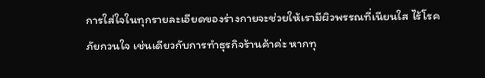การใส่ใจในทุกรายละเอียดของร่างกายจะช่วยให้เรามีผิวพรรณที่เนียนใส ไร้โรคภัยกวนใจ เช่นเดียวกับการทำธุรกิจร้านค้าค่ะ หากทุ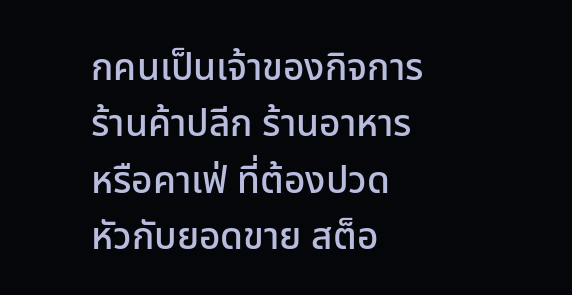กคนเป็นเจ้าของกิจการ ร้านค้าปลีก ร้านอาหาร หรือคาเฟ่ ที่ต้องปวดหัวกับยอดขาย สต็อ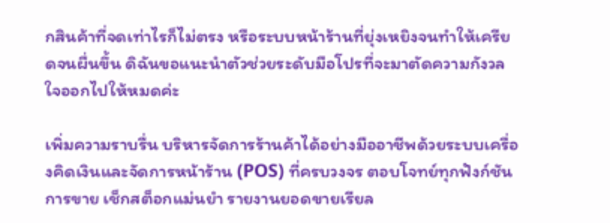กสินค้าที่จดเท่าไรก็ไม่ตรง หรือระบบหน้าร้านที่ยุ่งเหยิงจนทำให้เครียดจนผื่นขึ้น ดิฉันขอแนะนำตัวช่วยระดับมือโปรที่จะมาตัดความกังวลใจออกไปให้หมดค่ะ

เพิ่มความราบรื่น บริหารจัดการร้านค้าได้อย่างมืออาชีพด้วยระบบเครื่องคิดเงินและจัดการหน้าร้าน (POS) ที่ครบวงจร ตอบโจทย์ทุกฟังก์ชันการขาย เช็กสต็อกแม่นยำ รายงานยอดขายเรียล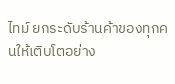ไทม์ ยกระดับร้านค้าของทุกคนให้เติบโตอย่าง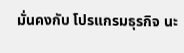มั่นคงกับ โปรแกรมธุรกิจ นะ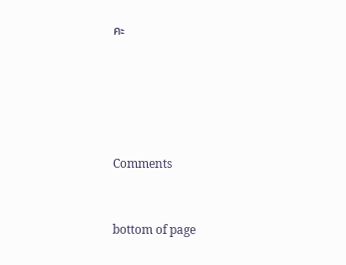คะ





Comments


bottom of page